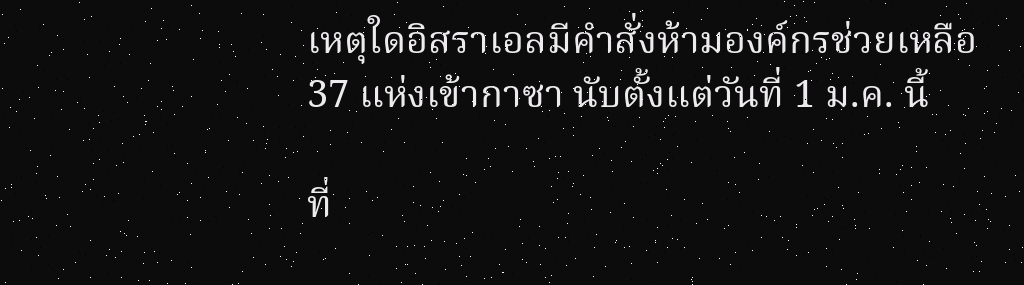เหตุใดอิสราเอลมีคำสั่งห้ามองค์กรช่วยเหลือ 37 แห่งเข้ากาซา นับตั้งแต่วันที่ 1 ม.ค. นี้

ที่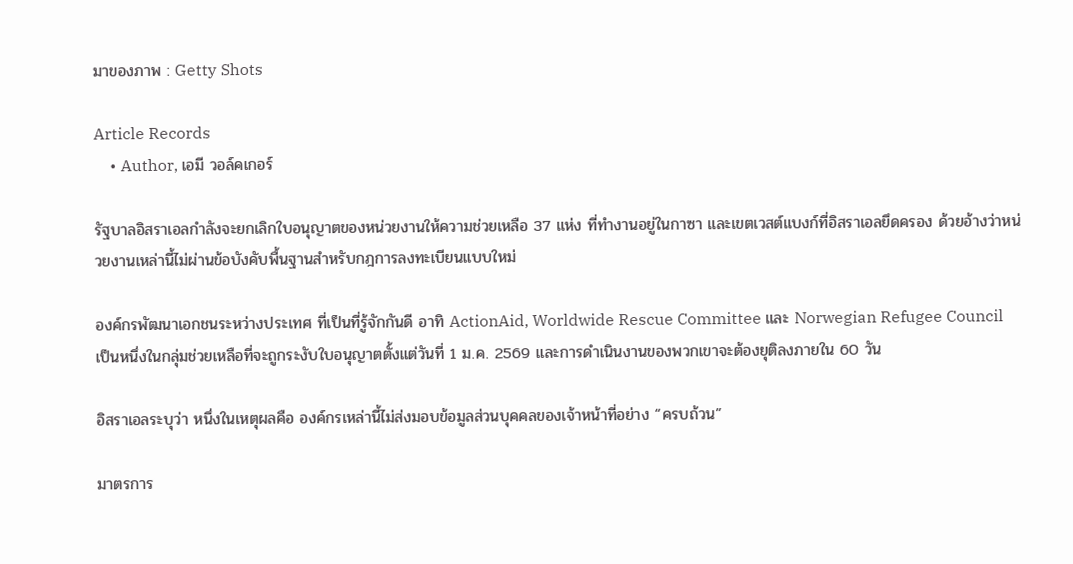มาของภาพ : Getty Shots

Article Records
    • Author, เอมี วอล์คเกอร์

รัฐบาลอิสราเอลกำลังจะยกเลิกใบอนุญาตของหน่วยงานให้ความช่วยเหลือ 37 แห่ง ที่ทำงานอยู่ในกาซา และเขตเวสต์แบงก์ที่อิสราเอลยึดครอง ด้วยอ้างว่าหน่วยงานเหล่านี้ไม่ผ่านข้อบังคับพื้นฐานสำหรับกฎการลงทะเบียนแบบใหม่

องค์กรพัฒนาเอกชนระหว่างประเทศ ที่เป็นที่รู้จักกันดี อาทิ ActionAid, Worldwide Rescue Committee และ Norwegian Refugee Council เป็นหนึ่งในกลุ่มช่วยเหลือที่จะถูกระงับใบอนุญาตตั้งแต่วันที่ 1 ม.ค. 2569 และการดำเนินงานของพวกเขาจะต้องยุติลงภายใน 60 วัน

อิสราเอลระบุว่า หนึ่งในเหตุผลคือ องค์กรเหล่านี้ไม่ส่งมอบข้อมูลส่วนบุคคลของเจ้าหน้าที่อย่าง “ครบถ้วน”

มาตรการ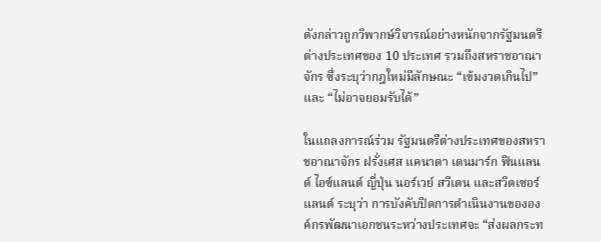ดังกล่าวถูกวิพากษ์วิจารณ์อย่างหนักจากรัฐมนตรีต่างประเทศของ 10 ประเทศ รวมถึงสหราชอาณาจักร ซึ่งระบุว่ากฎใหม่มีลักษณะ “เข้มงวดเกินไป” และ “ไม่อาจยอมรับได้”

ในแถลงการณ์ร่วม รัฐมนตรีต่างประเทศของสหราชอาณาจักร ฝรั่งเศส แคนาดา เดนมาร์ก ฟินแลนด์ ไอซ์แลนด์ ญี่ปุ่น นอร์เวย์ สวีเดน และสวิตเซอร์แลนด์ ระบุว่า การบังคับปิดการดำเนินงานขององค์กรพัฒนาเอกชนระหว่างประเทศจะ “ส่งผลกระท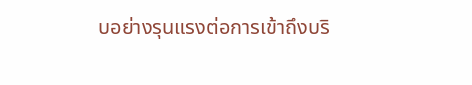บอย่างรุนแรงต่อการเข้าถึงบริ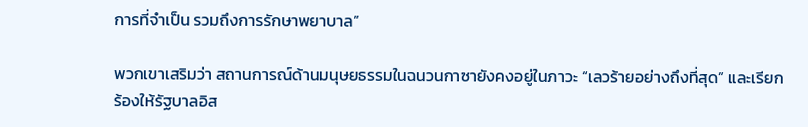การที่จำเป็น รวมถึงการรักษาพยาบาล”

พวกเขาเสริมว่า สถานการณ์ด้านมนุษยธรรมในฉนวนกาซายังคงอยู่ในภาวะ “เลวร้ายอย่างถึงที่สุด” และเรียกร้องให้รัฐบาลอิส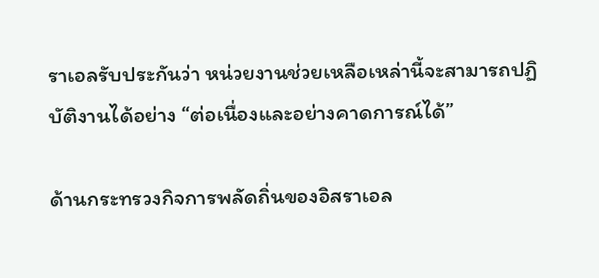ราเอลรับประกันว่า หน่วยงานช่วยเหลือเหล่านี้จะสามารถปฏิบัติงานได้อย่าง “ต่อเนื่องและอย่างคาดการณ์ได้”

ด้านกระทรวงกิจการพลัดถิ่นของอิสราเอล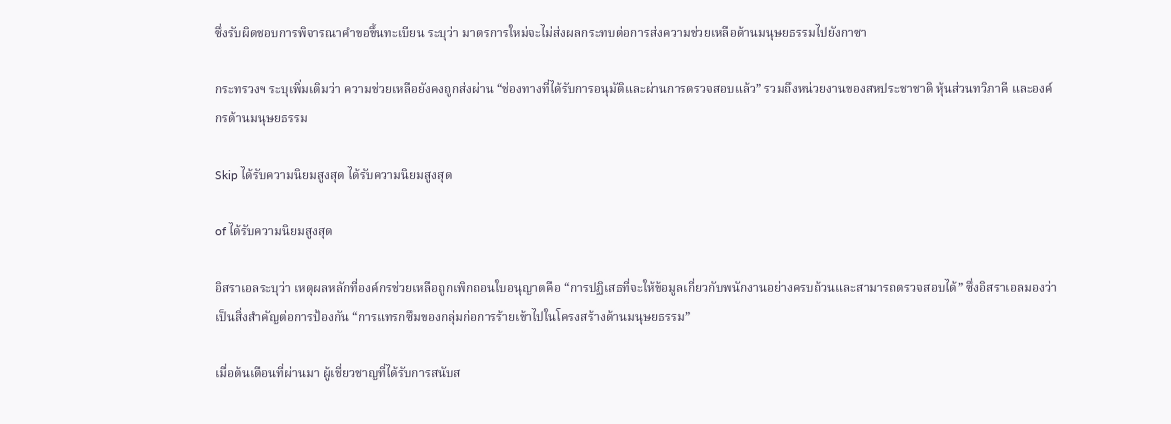ซึ่งรับผิดชอบการพิจารณาคำขอขึ้นทะเบียน ระบุว่า มาตรการใหม่จะไม่ส่งผลกระทบต่อการส่งความช่วยเหลือด้านมนุษยธรรมไปยังกาซา

กระทรวงฯ ระบุเพิ่มเติมว่า ความช่วยเหลือยังคงถูกส่งผ่าน “ช่องทางที่ได้รับการอนุมัติและผ่านการตรวจสอบแล้ว” รวมถึงหน่วยงานของสหประชาชาติ หุ้นส่วนทวิภาคี และองค์กรด้านมนุษยธรรม

Skip ได้รับความนิยมสูงสุด ได้รับความนิยมสูงสุด

of ได้รับความนิยมสูงสุด

อิสราเอลระบุว่า เหตุผลหลักที่องค์กรช่วยเหลือถูกเพิกถอนใบอนุญาตคือ “การปฏิเสธที่จะให้ข้อมูลเกี่ยวกับพนักงานอย่างครบถ้วนและสามารถตรวจสอบได้” ซึ่งอิสราเอลมองว่าเป็นสิ่งสำคัญต่อการป้องกัน “การแทรกซึมของกลุ่มก่อการร้ายเข้าไปในโครงสร้างด้านมนุษยธรรม”

เมื่อต้นเดือนที่ผ่านมา ผู้เชี่ยวชาญที่ได้รับการสนับส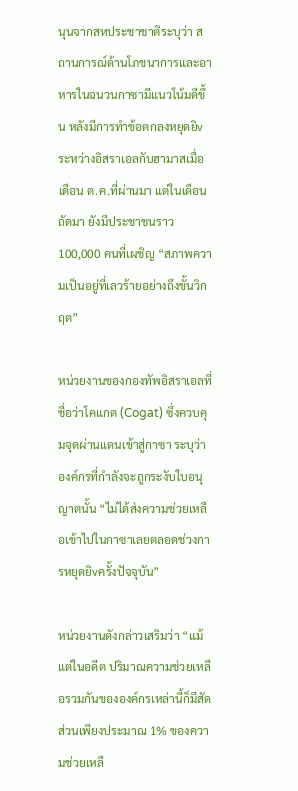นุนจากสหประชาชาติระบุว่า สถานการณ์ด้านโภชนาการและอาหารในฉนวนกาซามีแนวโน้มดีขึ้น หลังมีการทำข้อตกลงหยุดยิvระหว่างอิสราเอลกับฮามาสเมื่อเดือน ต.ค.ที่ผ่านมา แต่ในเดือนถัดมา ยังมีประชาชนราว 100,000 คนที่เผชิญ “สภาพความเป็นอยู่ที่เลวร้ายอย่างถึงขั้นวิกฤต”

หน่วยงานของกองทัพอิสราเอลที่ชื่อว่าโคแกต (Cogat) ซึ่งควบคุมจุดผ่านแดนเข้าสู่กาซา ระบุว่า องค์กรที่กำลังจะถูกระงับใบอนุญาตนั้น “ไม่ได้ส่งความช่วยเหลือเข้าไปในกาซาเลยตลอดช่วงการหยุดยิvครั้งปัจจุบัน”

หน่วยงานดังกล่าวเสริมว่า “แม้แต่ในอดีต ปริมาณความช่วยเหลือรวมกันขององค์กรเหล่านี้ก็มีสัดส่วนเพียงประมาณ 1% ของความช่วยเหลื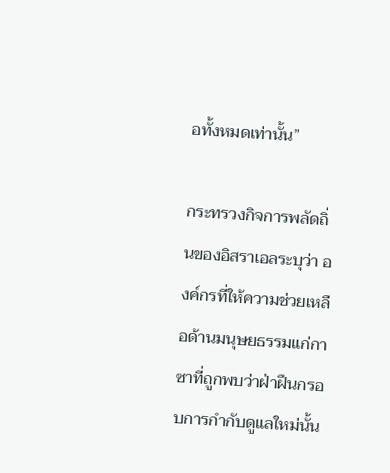อทั้งหมดเท่านั้น”

กระทรวงกิจการพลัดถิ่นของอิสราเอลระบุว่า องค์กรที่ให้ความช่วยเหลือด้านมนุษยธรรมแก่กาซาที่ถูกพบว่าฝ่าฝืนกรอบการกำกับดูแลใหม่นั้น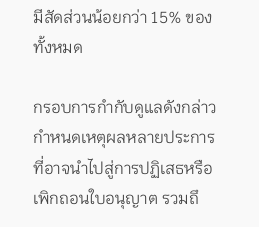มีสัดส่วนน้อยกว่า 15% ของทั้งหมด

กรอบการกำกับดูแลดังกล่าวกำหนดเหตุผลหลายประการที่อาจนำไปสู่การปฏิเสธหรือเพิกถอนใบอนุญาต รวมถึ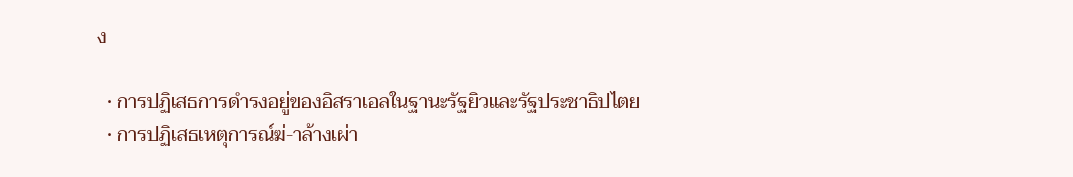ง

  • การปฏิเสธการดำรงอยู่ของอิสราเอลในฐานะรัฐยิวและรัฐประชาธิปไตย
  • การปฏิเสธเหตุการณ์ฆ่-าล้างเผ่า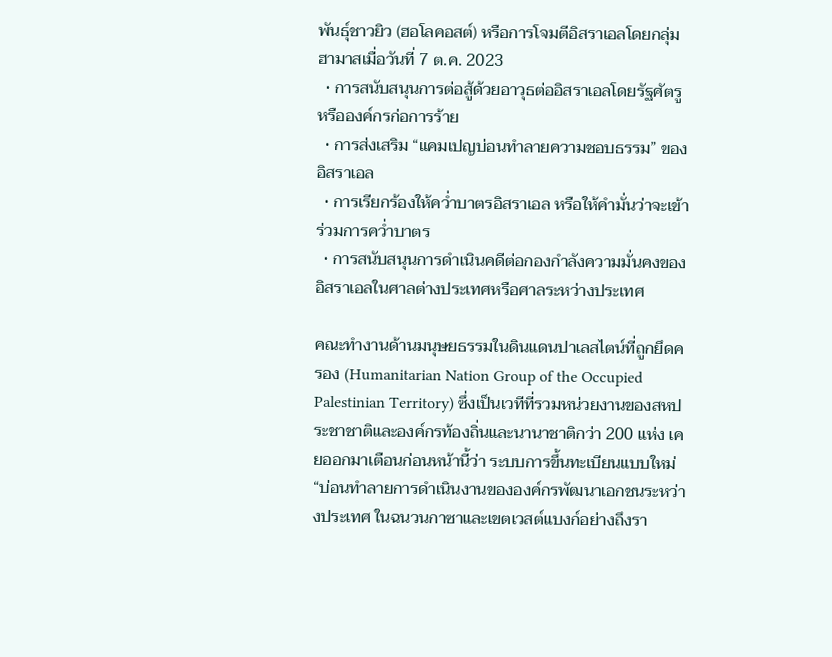พันธุ์ชาวยิว (ฮอโลคอสต์) หรือการโจมตีอิสราเอลโดยกลุ่มฮามาสเมื่อวันที่ 7 ต.ค. 2023
  • การสนับสนุนการต่อสู้ด้วยอาวุธต่ออิสราเอลโดยรัฐศัตรูหรือองค์กรก่อการร้าย
  • การส่งเสริม “แคมเปญบ่อนทำลายความชอบธรรม” ของอิสราเอล
  • การเรียกร้องให้คว่ำบาตรอิสราเอล หรือให้คำมั่นว่าจะเข้าร่วมการคว่ำบาตร
  • การสนับสนุนการดำเนินคดีต่อกองกำลังความมั่นคงของอิสราเอลในศาลต่างประเทศหรือศาลระหว่างประเทศ

คณะทำงานด้านมนุษยธรรมในดินแดนปาเลสไตน์ที่ถูกยึดครอง (Humanitarian Nation Group of the Occupied Palestinian Territory) ซึ่งเป็นเวทีที่รวมหน่วยงานของสหประชาชาติและองค์กรท้องถิ่นและนานาชาติกว่า 200 แห่ง เคยออกมาเตือนก่อนหน้านี้ว่า ระบบการขึ้นทะเบียนแบบใหม่ “บ่อนทำลายการดำเนินงานขององค์กรพัฒนาเอกชนระหว่างประเทศ ในฉนวนกาซาและเขตเวสต์แบงก์อย่างถึงรา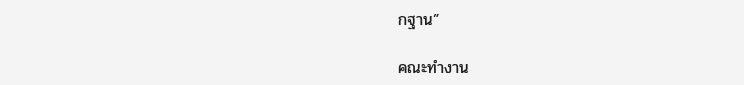กฐาน”

คณะทำงาน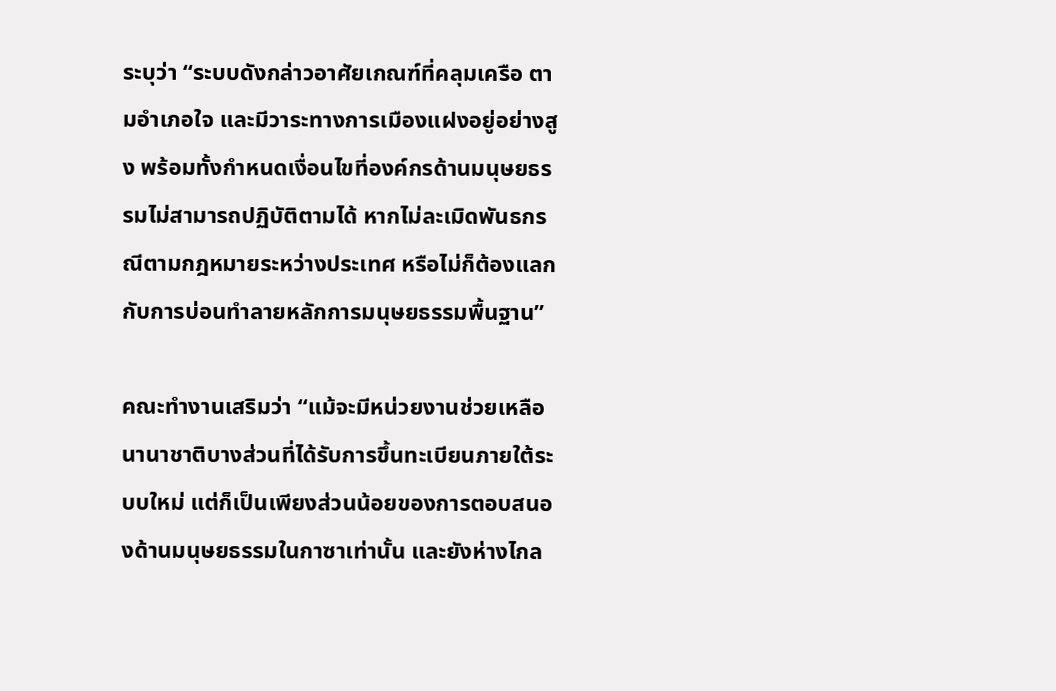ระบุว่า “ระบบดังกล่าวอาศัยเกณฑ์ที่คลุมเครือ ตามอำเภอใจ และมีวาระทางการเมืองแฝงอยู่อย่างสูง พร้อมทั้งกำหนดเงื่อนไขที่องค์กรด้านมนุษยธรรมไม่สามารถปฏิบัติตามได้ หากไม่ละเมิดพันธกรณีตามกฎหมายระหว่างประเทศ หรือไม่ก็ต้องแลกกับการบ่อนทำลายหลักการมนุษยธรรมพื้นฐาน”

คณะทำงานเสริมว่า “แม้จะมีหน่วยงานช่วยเหลือนานาชาติบางส่วนที่ได้รับการขึ้นทะเบียนภายใต้ระบบใหม่ แต่ก็เป็นเพียงส่วนน้อยของการตอบสนองด้านมนุษยธรรมในกาซาเท่านั้น และยังห่างไกล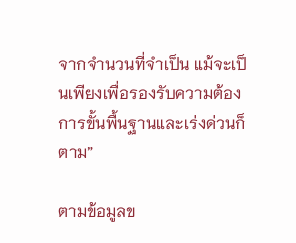จากจำนวนที่จำเป็น แม้จะเป็นเพียงเพื่อรองรับความต้องการขั้นพื้นฐานและเร่งด่วนก็ตาม”

ตามข้อมูลข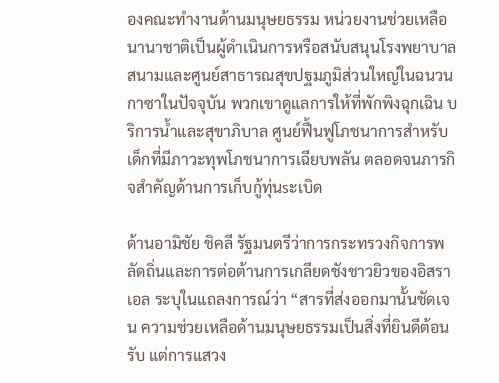องคณะทำงานด้านมนุษยธรรม หน่วยงานช่วยเหลือนานาชาติเป็นผู้ดำเนินการหรือสนับสนุนโรงพยาบาลสนามและศูนย์สาธารณสุขปฐมภูมิส่วนใหญ่ในฉนวนกาซาในปัจจุบัน พวกเขาดูแลการให้ที่พักพิงฉุกเฉิน บริการน้ำและสุขาภิบาล ศูนย์ฟื้นฟูโภชนาการสำหรับเด็กที่มีภาวะทุพโภชนาการเฉียบพลัน ตลอดจนภารกิจสำคัญด้านการเก็บกู้ทุ่นsะเบิด

ด้านอามิชัย ชิคลี รัฐมนตรีว่าการกระทรวงกิจการพลัดถิ่นและการต่อต้านการเกลียดชังชาวยิวของอิสราเอล ระบุในแถลงการณ์ว่า “สารที่ส่งออกมานั้นชัดเจน ความช่วยเหลือด้านมนุษยธรรมเป็นสิ่งที่ยินดีต้อนรับ แต่การแสวง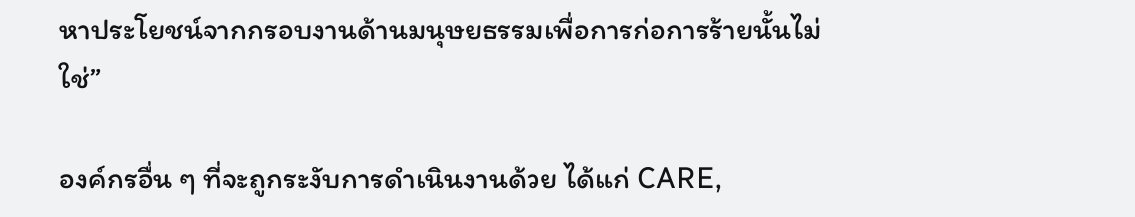หาประโยชน์จากกรอบงานด้านมนุษยธรรมเพื่อการก่อการร้ายนั้นไม่ใช่”

องค์กรอื่น ๆ ที่จะถูกระงับการดำเนินงานด้วย ได้แก่ CARE,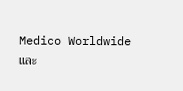Medico Worldwide และ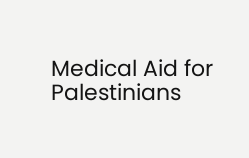Medical Aid for Palestinians